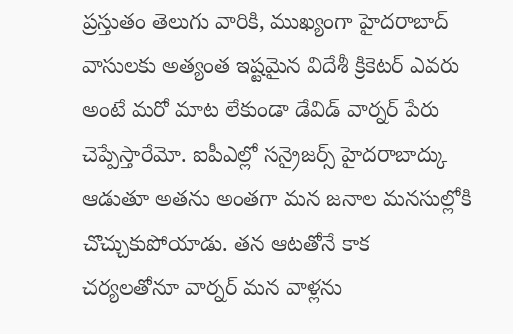ప్రస్తుతం తెలుగు వారికి, ముఖ్యంగా హైదరాబాద్ వాసులకు అత్యంత ఇష్టమైన విదేశీ క్రికెటర్ ఎవరు అంటే మరో మాట లేకుండా డేవిడ్ వార్నర్ పేరు చెప్పేస్తారేమో. ఐపీఎల్లో సన్రైజర్స్ హైదరాబాద్కు ఆడుతూ అతను అంతగా మన జనాల మనసుల్లోకి చొచ్చుకుపోయాడు. తన ఆటతోనే కాక చర్యలతోనూ వార్నర్ మన వాళ్లను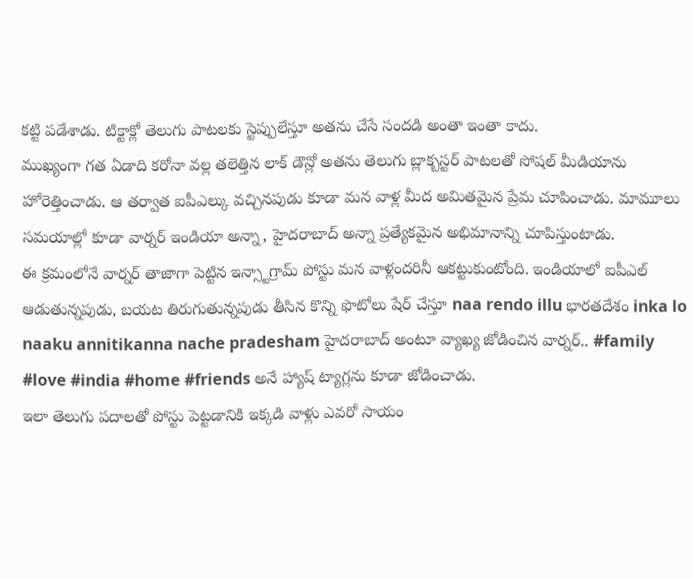కట్టి పడేశాడు. టిక్టాక్లో తెలుగు పాటలకు స్టెప్పులేస్తూ అతను చేసే సందడి అంతా ఇంతా కాదు.
ముఖ్యంగా గత ఏడాది కరోనా వల్ల తలెత్తిన లాక్ డౌన్లో అతను తెలుగు బ్లాక్బస్టర్ పాటలతో సోషల్ మీడియాను హోరెత్తించాడు. ఆ తర్వాత ఐపీఎల్కు వచ్చినపుడు కూడా మన వాళ్ల మీద అమితమైన ప్రేమ చూపించాడు. మామూలు సమయాల్లో కూడా వార్నర్ ఇండియా అన్నా, హైదరాబాద్ అన్నా ప్రత్యేకమైన అభిమానాన్ని చూపిస్తుంటాడు.
ఈ క్రమంలోనే వార్నర్ తాజాగా పెట్టిన ఇన్స్టాగ్రామ్ పోస్టు మన వాళ్లందరినీ ఆకట్టుకుంటోంది. ఇండియాలో ఐపీఎల్ ఆడుతున్నపుడు, బయట తిరుగుతున్నపుడు తీసిన కొన్ని ఫొటోలు షేర్ చేస్తూ naa rendo illu భారతదేశం inka lo naaku annitikanna nache pradesham హైదరాబాద్ అంటూ వ్యాఖ్య జోడించిన వార్నర్.. #family #love #india #home #friends అనే హ్యాష్ ట్యాగ్లను కూడా జోడించాడు.
ఇలా తెలుగు పదాలతో పోస్టు పెట్టడానికి ఇక్కడి వాళ్లు ఎవరో సాయం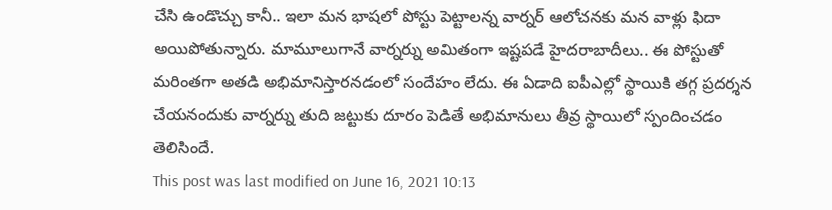చేసి ఉండొచ్చు కానీ.. ఇలా మన భాషలో పోస్టు పెట్టాలన్న వార్నర్ ఆలోచనకు మన వాళ్లు ఫిదా అయిపోతున్నారు. మామూలుగానే వార్నర్ను అమితంగా ఇష్టపడే హైదరాబాదీలు.. ఈ పోస్టుతో మరింతగా అతడి అభిమానిస్తారనడంలో సందేహం లేదు. ఈ ఏడాది ఐపీఎల్లో స్థాయికి తగ్గ ప్రదర్శన చేయనందుకు వార్నర్ను తుది జట్టుకు దూరం పెడితే అభిమానులు తీవ్ర స్థాయిలో స్పందించడం తెలిసిందే.
This post was last modified on June 16, 2021 10:13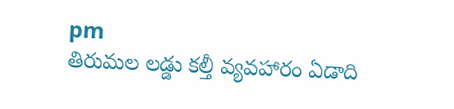pm
తిరుమల లడ్డు కల్తీ వ్యవహారం ఏడాది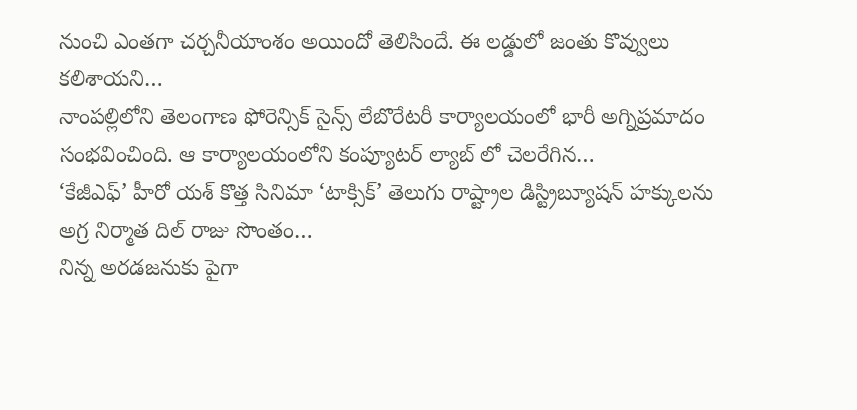నుంచి ఎంతగా చర్చనీయాంశం అయిందో తెలిసిందే. ఈ లడ్డులో జంతు కొవ్వులు కలిశాయని…
నాంపల్లిలోని తెలంగాణ ఫోరెన్సిక్ సైన్స్ లేబొరేటరీ కార్యాలయంలో భారీ అగ్నిప్రమాదం సంభవించింది. ఆ కార్యాలయంలోని కంప్యూటర్ ల్యాబ్ లో చెలరేగిన…
‘కేజీఎఫ్’ హీరో యశ్ కొత్త సినిమా ‘టాక్సిక్’ తెలుగు రాష్ట్రాల డిస్ట్రిబ్యూషన్ హక్కులను అగ్ర నిర్మాత దిల్ రాజు సొంతం…
నిన్న అరడజనుకు పైగా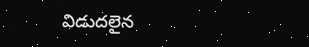విడుదలైన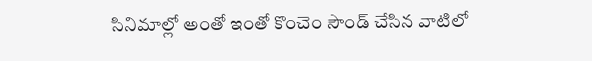సినిమాల్లో అంతో ఇంతో కొంచెం సౌండ్ చేసిన వాటిలో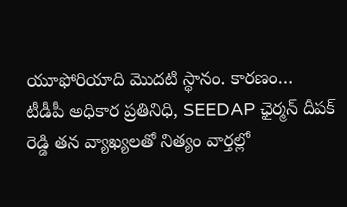యూఫోరియాది మొదటి స్థానం. కారణం…
టీడీపీ అధికార ప్రతినిధి, SEEDAP ఛైర్మన్ దీపక్ రెడ్డి తన వ్యాఖ్యలతో నిత్యం వార్తల్లో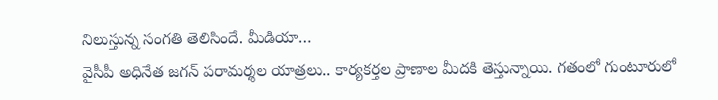నిలుస్తున్న సంగతి తెలిసిందే. మీడియా…
వైసీపీ అధినేత జగన్ పరామర్శల యాత్రలు.. కార్యకర్తల ప్రాణాల మీదకి తెస్తున్నాయి. గతంలో గుంటూరులో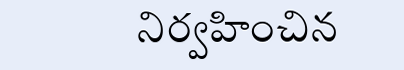నిర్వహించిన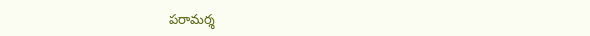పరామర్శ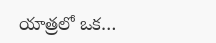యాత్రలో ఒక…